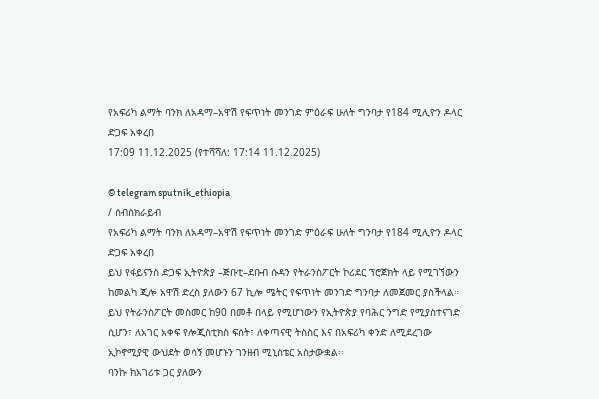የአፍሪካ ልማት ባንክ ለአዳማ–አዋሽ የፍጥነት መንገድ ምዕራፍ ሁለት ግንባታ የ184 ሚሊዮን ዶላር ድጋፍ አቀረበ
17:09 11.12.2025 (የተሻሻለ: 17:14 11.12.2025)

© telegram sputnik_ethiopia
/ ሰብስክራይብ
የአፍሪካ ልማት ባንክ ለአዳማ–አዋሽ የፍጥነት መንገድ ምዕራፍ ሁለት ግንባታ የ184 ሚሊዮን ዶላር ድጋፍ አቀረበ
ይህ የፋይናንስ ድጋፍ ኢትዮጵያ –ጅቡቲ–ደቡብ ሱዳን የትራንስፖርት ኮሪደር ፕሮጀክት ላይ የሚገኘውን ከመልካ ጂሎ አዋሽ ድረስ ያለውን 67 ኪሎ ሜትር የፍጥነት መንገድ ግንባታ ለመጀመር ያስችላል።
ይህ የትራንስፖርት መስመር ከ90 በመቶ በላይ የሚሆነውን የኢትዮጵያ የባሕር ንግድ የሚያስተናገድ ሲሆን፣ ለአገር አቀፍ የሎጂስቲክስ ፍሰት፣ ለቀጣናዊ ትስስር እና በአፍሪካ ቀንድ ለሚደረገው ኢኮኖሚያዊ ውህደት ወሳኝ መሆኑን ገንዘብ ሚኒስቴር አስታውቋል፡፡
ባንኩ ከአገሪቱ ጋር ያለውን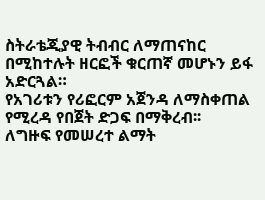ስትራቴጂያዊ ትብብር ለማጠናከር በሚከተሉት ዘርፎች ቁርጠኛ መሆኑን ይፋ አድርጓል።
የአገሪቱን የሪፎርም አጀንዳ ለማስቀጠል የሚረዳ የበጀት ድጋፍ በማቅረብ፡፡
ለግዙፍ የመሠረተ ልማት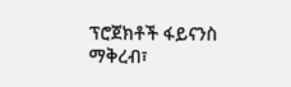ፕሮጀክቶች ፋይናንስ ማቅረብ፣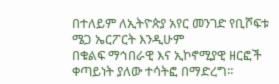በተለይም ለኢትዮጵያ አየር መንገድ የቢሾፍቱ ሜጋ ኤርፖርት እንዲሁም
በቁልፍ ማኅበራዊ እና ኢኮኖሚያዊ ዘርፎች ቀጣይነት ያለው ተሳትፎ በማድረግ።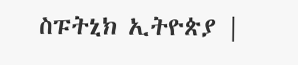ስፑትኒክ ኢትዮጵያ |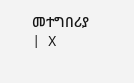መተግበሪያ | X